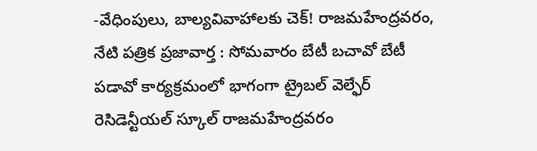-వేధింపులు, బాల్యవివాహాలకు చెక్! రాజమహేంద్రవరం, నేటి పత్రిక ప్రజావార్త : సోమవారం బేటీ బచావో బేటీ పడావో కార్యక్రమంలో భాగంగా ట్రైబల్ వెల్ఫేర్ రెసిడెన్టీయల్ స్కూల్ రాజమహేంద్రవరం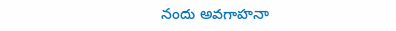నందు అవగాహనా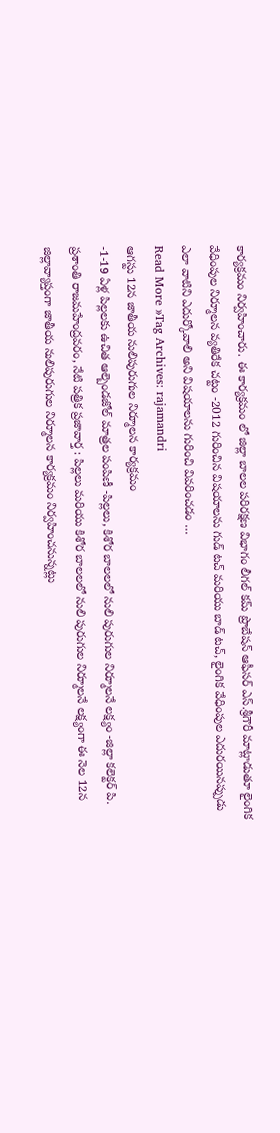కార్యక్రమం నిర్వహించారు. ఈ కార్యక్రమం లో జిల్లా బాలల పరిరక్షణ విభాగం లీగల్ కమ్ ప్రొబేషన్ ఆఫీసర్ ఎస్.శ్రీగౌరీ మాట్లాడుతూ లైంగిక వేధింపుల నిర్మూలన వ్యతిరేక చట్టం -2012 గురించిన విషయాలను గుడ్ టచ్ మరియు బాడ్ టచ్, లైంగిక వేధింపుల ఎదురయినప్పుడు ఎలా వాటిని ఎదుర్కోవాలి అని విషయాలను గురించి వివరించడం …
Read More »Tag Archives: rajamandri
ఆగస్టు 12న జాతీయ నులిపురుగుల నిర్మూలన కార్యక్రమం
-1-19 ఏళ్ల పిల్లలకు ఉచిత ఆల్బెండజోల్ మాత్రల పంపిణీ -పిల్లలు, కిశోర బాలలలో నులి పురుగుల నిర్మూలనే లక్ష్యం -జిల్లా కలెక్టర్ పి. ప్రశాంతి రాజమహేంద్రవరం, నేటి పత్రిక ప్రజావార్త : పిల్లలు మరియు కిశోర బాలలలో నులి పురుగుల నిర్మూలనే లక్ష్యంగా ఈ నెల 12న జిల్లావ్యాప్తంగా జాతీయ నులిపురుగుల నిర్మూలన కార్యక్రమం నిర్వహించనున్నట్లు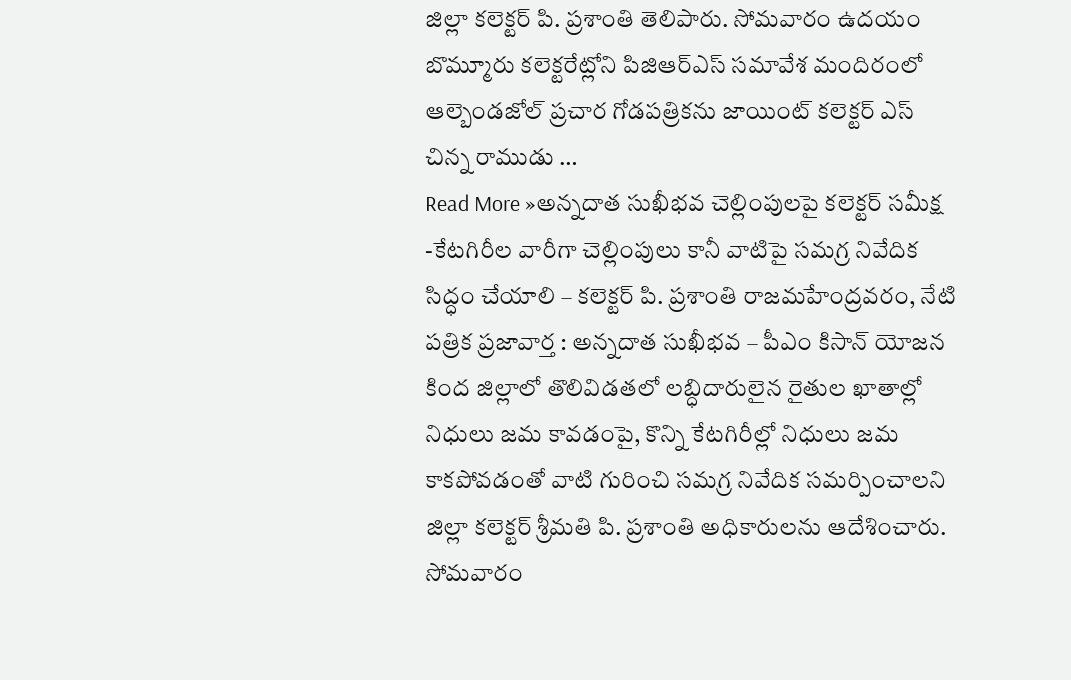జిల్లా కలెక్టర్ పి. ప్రశాంతి తెలిపారు. సోమవారం ఉదయం బొమ్మూరు కలెక్టరేట్లోని పిజిఆర్ఎస్ సమావేశ మందిరంలో ఆల్బెండజోల్ ప్రచార గోడపత్రికను జాయింట్ కలెక్టర్ ఎస్ చిన్న రాముడు …
Read More »అన్నదాత సుఖీభవ చెల్లింపులపై కలెక్టర్ సమీక్ష
-కేటగిరీల వారీగా చెల్లింపులు కానీ వాటిపై సమగ్ర నివేదిక సిద్ధం చేయాలి – కలెక్టర్ పి. ప్రశాంతి రాజమహేంద్రవరం, నేటి పత్రిక ప్రజావార్త : అన్నదాత సుఖీభవ – పీఎం కిసాన్ యోజన కింద జిల్లాలో తొలివిడతలో లబ్ధిదారులైన రైతుల ఖాతాల్లో నిధులు జమ కావడంపై, కొన్ని కేటగిరీల్లో నిధులు జమ కాకపోవడంతో వాటి గురించి సమగ్ర నివేదిక సమర్పించాలని జిల్లా కలెక్టర్ శ్రీమతి పి. ప్రశాంతి అధికారులను ఆదేశించారు. సోమవారం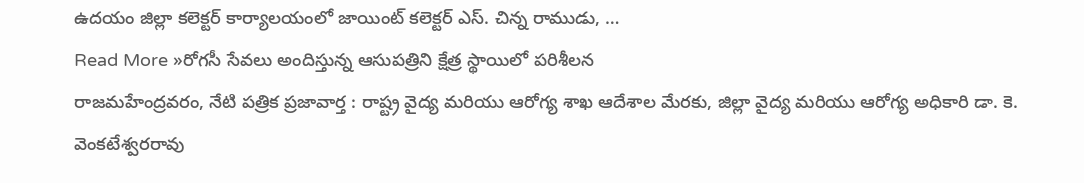ఉదయం జిల్లా కలెక్టర్ కార్యాలయంలో జాయింట్ కలెక్టర్ ఎస్. చిన్న రాముడు, …
Read More »రోగసీ సేవలు అందిస్తున్న ఆసుపత్రిని క్షేత్ర స్థాయిలో పరిశీలన
రాజమహేంద్రవరం, నేటి పత్రిక ప్రజావార్త : రాష్ట్ర వైద్య మరియు ఆరోగ్య శాఖ ఆదేశాల మేరకు, జిల్లా వైద్య మరియు ఆరోగ్య అధికారి డా. కె. వెంకటేశ్వరరావు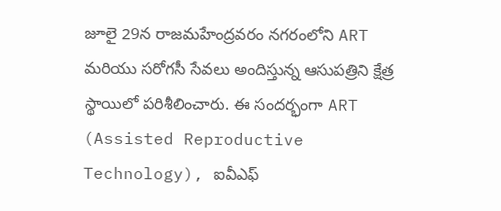జూలై 29న రాజమహేంద్రవరం నగరంలోని ART మరియు సరోగసీ సేవలు అందిస్తున్న ఆసుపత్రిని క్షేత్ర స్థాయిలో పరిశీలించారు. ఈ సందర్భంగా ART (Assisted Reproductive Technology), ఐవీఎఫ్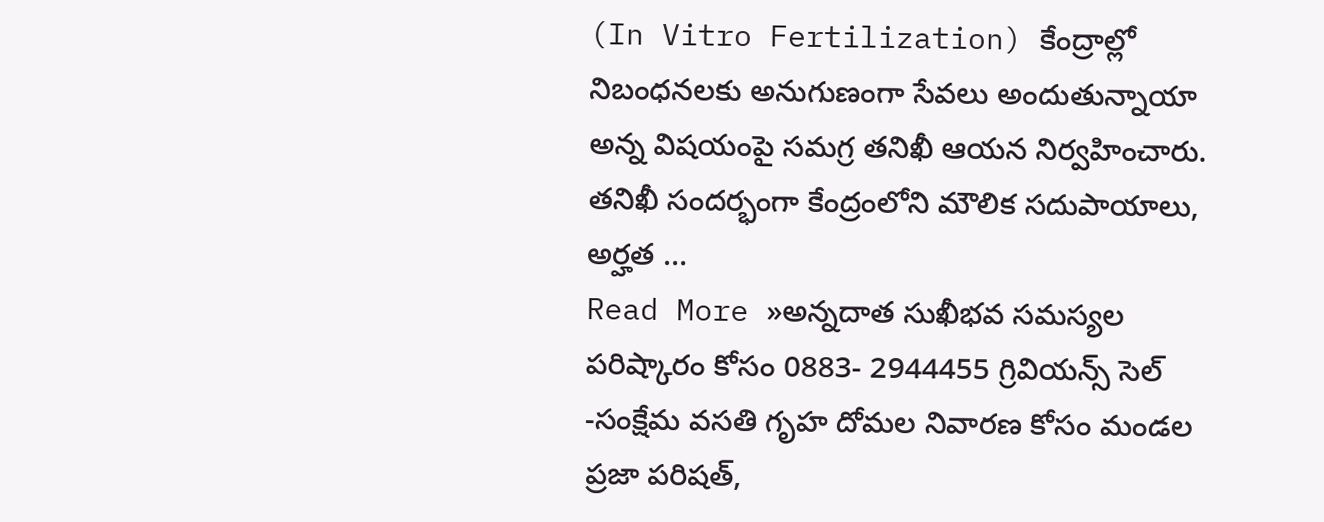(In Vitro Fertilization) కేంద్రాల్లో నిబంధనలకు అనుగుణంగా సేవలు అందుతున్నాయా అన్న విషయంపై సమగ్ర తనిఖీ ఆయన నిర్వహించారు. తనిఖీ సందర్భంగా కేంద్రంలోని మౌలిక సదుపాయాలు, అర్హత …
Read More »అన్నదాత సుఖీభవ సమస్యల పరిష్కారం కోసం 0883- 2944455 గ్రివియన్స్ సెల్
-సంక్షేమ వసతి గృహ దోమల నివారణ కోసం మండల ప్రజా పరిషత్,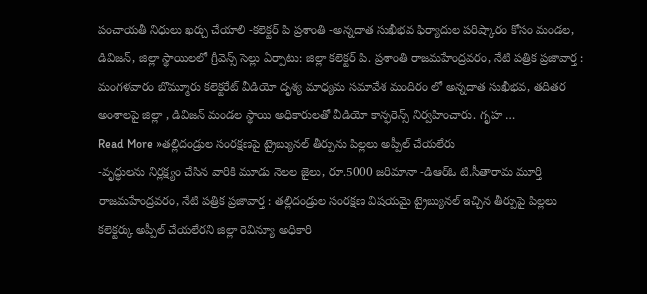పంచాయతీ నిధులు ఖర్చు చేయాలి -కలెక్టర్ పి ప్రశాంతి -అన్నదాత సుఖీభవ ఫిర్యాదుల పరిష్కారం కోసం మండల, డివిజన్, జిల్లా స్థాయిలలో గ్రీవెన్స్ సెల్లు ఏర్పాటు: జిల్లా కలెక్టర్ పి. ప్రశాంతి రాజమహేంద్రవరం, నేటి పత్రిక ప్రజావార్త : మంగళవారం బొమ్మూరు కలెక్టరేట్ వీడియో దృశ్య మాధ్యమ సమావేశ మందిరం లో అన్నదాత సుఖీభవ, తదితర అంశాలపై జిల్లా , డివిజన్ మండల స్థాయి అధికారులతో వీడియో కాన్ఫరెన్స్ నిర్వహించారు. గృహ …
Read More »తల్లిదండ్రుల సంరక్షణపై ట్రైబ్యునల్ తీర్పును పిల్లలు అప్పీల్ చేయలేరు
-వృద్ధులను నిర్లక్ష్యం చేసిన వారికి మూడు నెలల జైలు, రూ.5000 జరిమానా -డిఆర్ఓ టి.సీతారామ మూర్తి రాజమహేంద్రవరం, నేటి పత్రిక ప్రజావార్త : తల్లిదండ్రుల సంరక్షణ విషయమై ట్రైబ్యునల్ ఇచ్చిన తీర్పుపై పిల్లలు కలెక్టర్కు అప్పీల్ చేయలేరని జిల్లా రెవిన్యూ అధికారి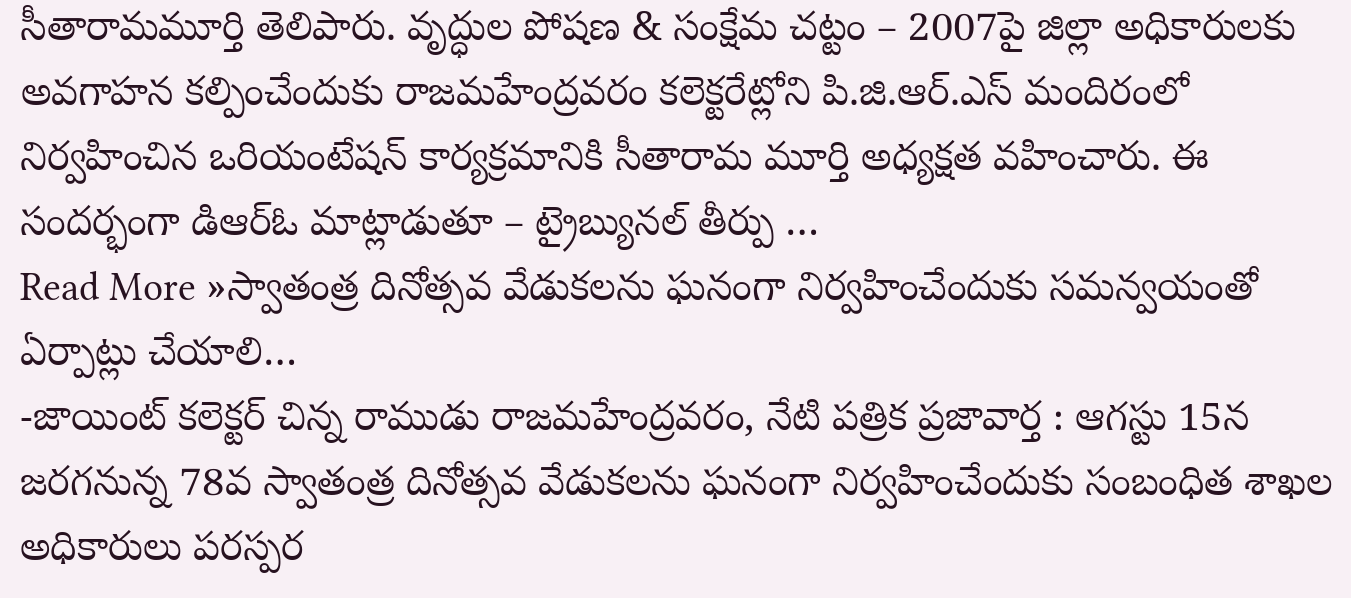సీతారామమూర్తి తెలిపారు. వృద్ధుల పోషణ & సంక్షేమ చట్టం – 2007పై జిల్లా అధికారులకు అవగాహన కల్పించేందుకు రాజమహేంద్రవరం కలెక్టరేట్లోని పి.జి.ఆర్.ఎస్ మందిరంలో నిర్వహించిన ఒరియంటేషన్ కార్యక్రమానికి సీతారామ మూర్తి అధ్యక్షత వహించారు. ఈ సందర్భంగా డిఆర్ఓ మాట్లాడుతూ – ట్రైబ్యునల్ తీర్పు …
Read More »స్వాతంత్ర దినోత్సవ వేడుకలను ఘనంగా నిర్వహించేందుకు సమన్వయంతో ఏర్పాట్లు చేయాలి…
-జాయింట్ కలెక్టర్ చిన్న రాముడు రాజమహేంద్రవరం, నేటి పత్రిక ప్రజావార్త : ఆగస్టు 15న జరగనున్న 78వ స్వాతంత్ర దినోత్సవ వేడుకలను ఘనంగా నిర్వహించేందుకు సంబంధిత శాఖల అధికారులు పరస్పర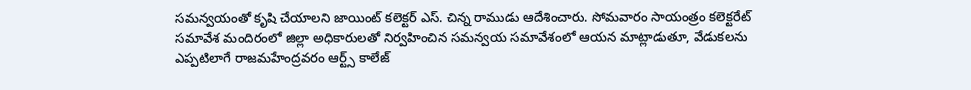సమన్వయంతో కృషి చేయాలని జాయింట్ కలెక్టర్ ఎస్. చిన్న రాముడు ఆదేశించారు. సోమవారం సాయంత్రం కలెక్టరేట్ సమావేశ మందిరంలో జిల్లా అధికారులతో నిర్వహించిన సమన్వయ సమావేశంలో ఆయన మాట్లాడుతూ, వేడుకలను ఎప్పటిలాగే రాజమహేంద్రవరం ఆర్ట్స్ కాలేజ్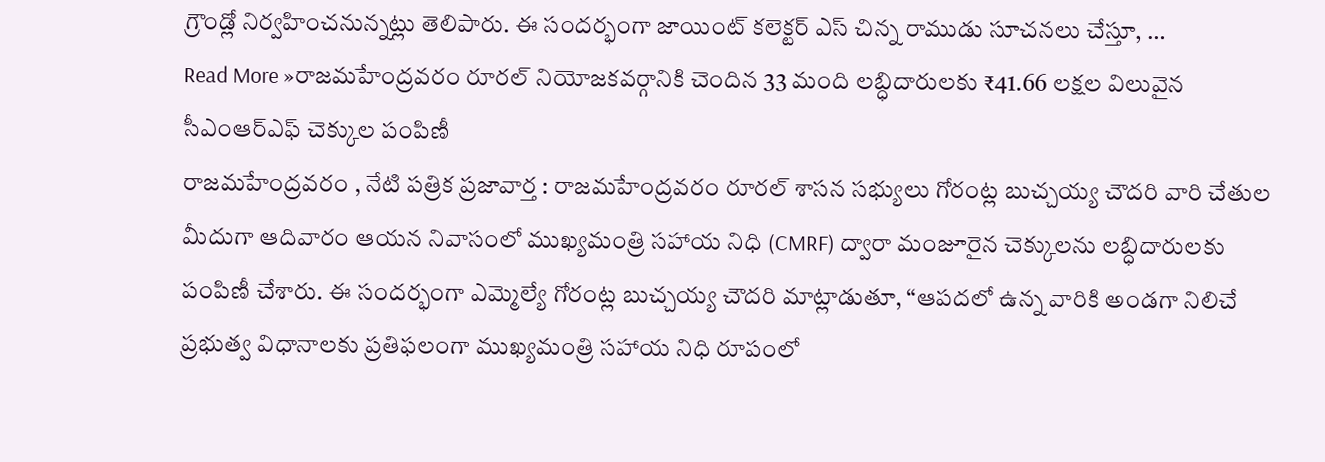గ్రౌండ్లో నిర్వహించనున్నట్లు తెలిపారు. ఈ సందర్భంగా జాయింట్ కలెక్టర్ ఎస్ చిన్న రాముడు సూచనలు చేస్తూ, …
Read More »రాజమహేంద్రవరం రూరల్ నియోజకవర్గానికి చెందిన 33 మంది లబ్ధిదారులకు ₹41.66 లక్షల విలువైన సీఎంఆర్ఎఫ్ చెక్కుల పంపిణీ
రాజమహేంద్రవరం , నేటి పత్రిక ప్రజావార్త : రాజమహేంద్రవరం రూరల్ శాసన సభ్యులు గోరంట్ల బుచ్చయ్య చౌదరి వారి చేతుల మీదుగా ఆదివారం ఆయన నివాసంలో ముఖ్యమంత్రి సహాయ నిధి (CMRF) ద్వారా మంజూరైన చెక్కులను లబ్ధిదారులకు పంపిణీ చేశారు. ఈ సందర్భంగా ఎమ్మెల్యే గోరంట్ల బుచ్చయ్య చౌదరి మాట్లాడుతూ, “ఆపదలో ఉన్న వారికి అండగా నిలిచే ప్రభుత్వ విధానాలకు ప్రతిఫలంగా ముఖ్యమంత్రి సహాయ నిధి రూపంలో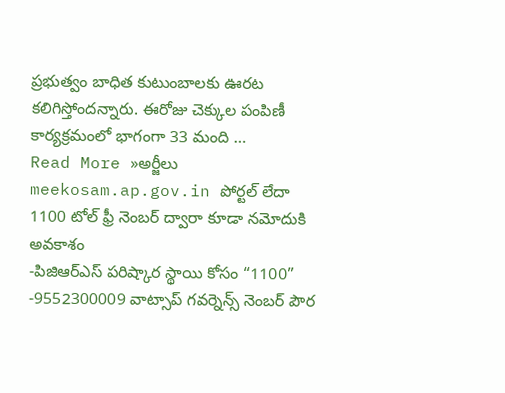ప్రభుత్వం బాధిత కుటుంబాలకు ఊరట కలిగిస్తోందన్నారు. ఈరోజు చెక్కుల పంపిణీ కార్యక్రమంలో భాగంగా 33 మంది …
Read More »అర్జీలు meekosam.ap.gov.in పోర్టల్ లేదా 1100 టోల్ ఫ్రీ నెంబర్ ద్వారా కూడా నమోదుకి అవకాశం
-పిజిఆర్ఎస్ పరిష్కార స్థాయి కోసం “1100” -9552300009 వాట్సాప్ గవర్నెన్స్ నెంబర్ పౌర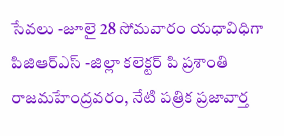సేవలు -జూలై 28 సోమవారం యధావిధిగా పిజిఆర్ఎస్ -జిల్లా కలెక్టర్ పి ప్రశాంతి రాజమహేంద్రవరం, నేటి పత్రిక ప్రజావార్త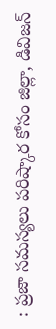: ప్రజా సమస్యలు పరిష్కార కోసం జిల్లా, డివిజన్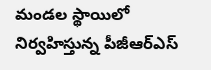మండల స్థాయిలో నిర్వహిస్తున్న పీజీఆర్ఎస్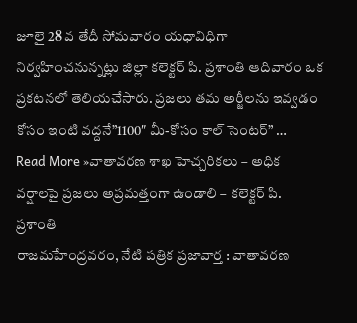జూలై 28 వ తేదీ సోమవారం యధావిధిగా నిర్వహించనున్నట్లు జిల్లా కలెక్టర్ పి. ప్రశాంతి ఆదివారం ఒక ప్రకటనలో తెలియచేసారు. ప్రజలు తమ అర్జీలను ఇవ్వడం కోసం ఇంటి వద్దనే”1100″ మీ-కోసం కాల్ సెంటర్” …
Read More »వాతావరణ శాఖ హెచ్చరికలు – అధిక వర్షాలపై ప్రజలు అప్రమత్తంగా ఉండాలి – కలెక్టర్ పి. ప్రశాంతి
రాజమహేంద్రవరం, నేటి పత్రిక ప్రజావార్త : వాతావరణ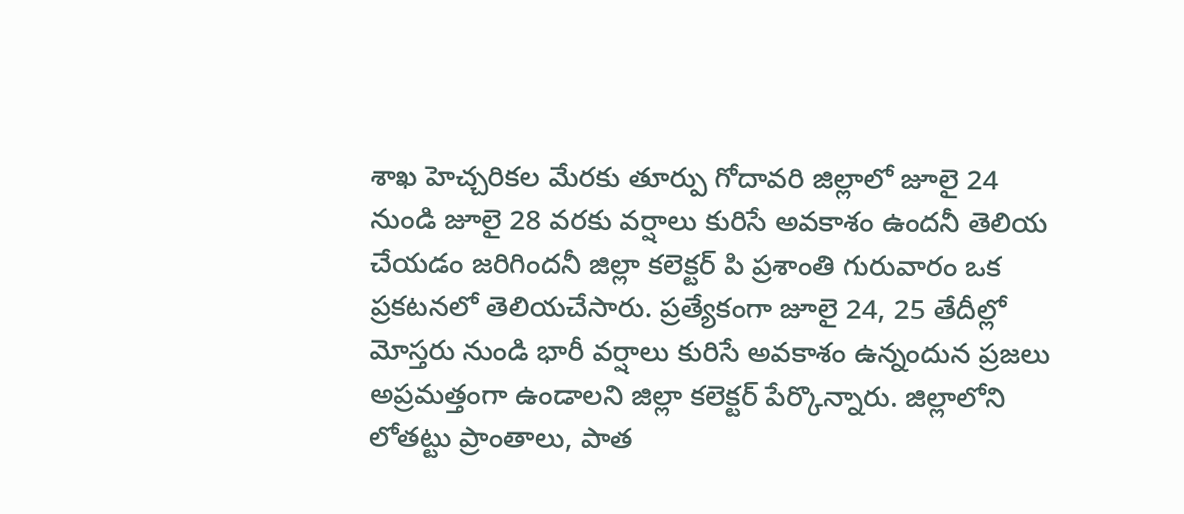శాఖ హెచ్చరికల మేరకు తూర్పు గోదావరి జిల్లాలో జూలై 24 నుండి జూలై 28 వరకు వర్షాలు కురిసే అవకాశం ఉందనీ తెలియ చేయడం జరిగిందనీ జిల్లా కలెక్టర్ పి ప్రశాంతి గురువారం ఒక ప్రకటనలో తెలియచేసారు. ప్రత్యేకంగా జూలై 24, 25 తేదీల్లో మోస్తరు నుండి భారీ వర్షాలు కురిసే అవకాశం ఉన్నందున ప్రజలు అప్రమత్తంగా ఉండాలని జిల్లా కలెక్టర్ పేర్కొన్నారు. జిల్లాలోని లోతట్టు ప్రాంతాలు, పాత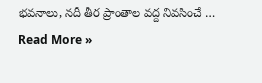భవనాలు, నదీ తీర ప్రాంతాల వద్ద నివసించే …
Read More »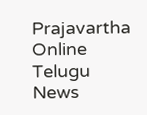Prajavartha Online Telugu News